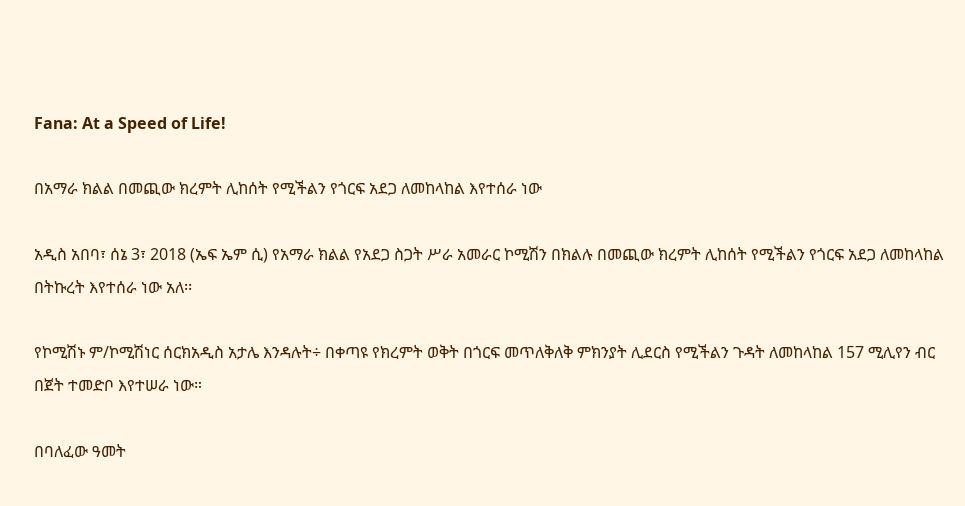Fana: At a Speed of Life!

በአማራ ክልል በመጪው ክረምት ሊከሰት የሚችልን የጎርፍ አደጋ ለመከላከል እየተሰራ ነው

አዲስ አበባ፣ ሰኔ 3፣ 2018 (ኤፍ ኤም ሲ) የአማራ ክልል የአደጋ ስጋት ሥራ አመራር ኮሚሽን በክልሉ በመጪው ክረምት ሊከሰት የሚችልን የጎርፍ አደጋ ለመከላከል በትኩረት እየተሰራ ነው አለ፡፡

የኮሚሽኑ ም/ኮሚሽነር ሰርክአዲስ አታሌ እንዳሉት÷ በቀጣዩ የክረምት ወቅት በጎርፍ መጥለቅለቅ ምክንያት ሊደርስ የሚችልን ጉዳት ለመከላከል 157 ሚሊየን ብር በጀት ተመድቦ እየተሠራ ነው።

በባለፈው ዓመት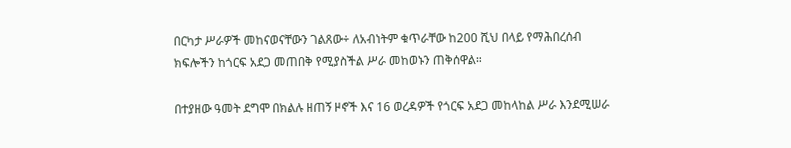በርካታ ሥራዎች መከናወናቸውን ገልጸው÷ ለአብነትም ቁጥራቸው ከ200 ሺህ በላይ የማሕበረሰብ ክፍሎችን ከጎርፍ አደጋ መጠበቅ የሚያስችል ሥራ መከወኑን ጠቅሰዋል።

በተያዘው ዓመት ደግሞ በክልሉ ዘጠኝ ዞኖች እና 16 ወረዳዎች የጎርፍ አደጋ መከላከል ሥራ እንደሚሠራ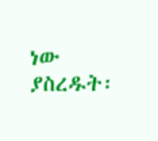ነው ያስረዱት፡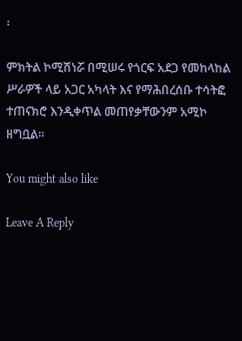፡

ምክትል ኮሚሽነሯ በሚሠሩ የጎርፍ አደጋ የመከላከል ሥራዎች ላይ አጋር አካላት እና የማሕበረሰቡ ተሳትፎ ተጠናክሮ እንዲቀጥል መጠየቃቸውንም አሚኮ ዘግቧል።

You might also like

Leave A Reply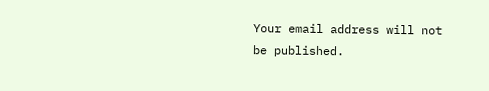Your email address will not be published.